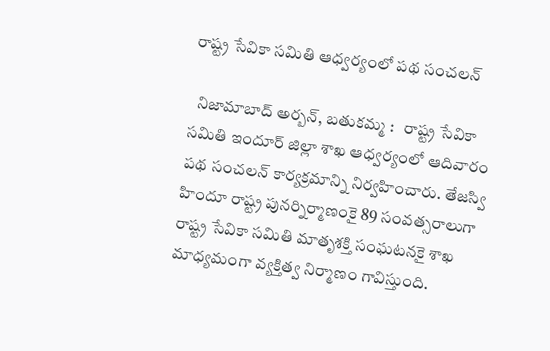రాష్ట్ర సేవికా సమితి ఆధ్వర్యంలో పథ సంచలన్

  నిజామాబాద్ అర్బన్, బతుకమ్మ :   రాష్ట్ర సేవికా సమితి ఇందూర్ జిల్లా శాఖ ఆధ్వర్యంలో ఆదివారం పథ సంచలన్ కార్యక్రమాన్ని నిర్వహించారు. తేజస్వి హిందూ రాష్ట్ర పునర్నిర్మాణంకై 89 సంవత్సరాలుగా రాష్ట్ర సేవికా సమితి మాతృశక్తి సంఘటనకై శాఖ మాధ్యమంగా వ్యక్తిత్వ నిర్మాణం గావిస్తుంది.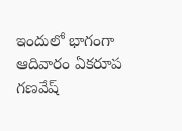ఇందులో భాగంగా ఆదివారం ఏకరూప గణవేష్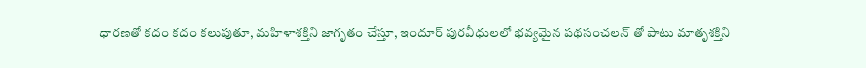ధారణతో కదం కదం కలుపుతూ, మహిళాశక్తిని జాగృతం చేస్తూ, ఇందూర్ పురవీధులలో భవ్యమైన పథసంచలన్ తో పాటు మాతృశక్తిని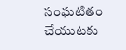సంఘటితం చేయుటకు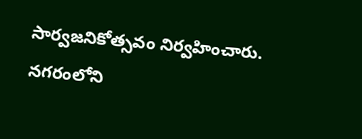సార్వజనికోత్సవం నిర్వహించారు. నగరంలోని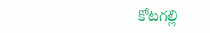కోటగల్లి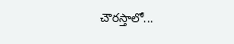చౌరస్తాలో...